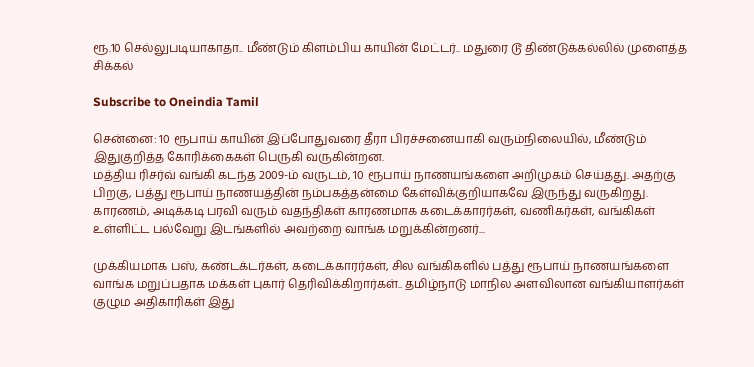ரூ.10 செல்லுபடியாகாதா.. மீண்டும் கிளம்பிய காயின் மேட்டர்.. மதுரை டூ திண்டுக்கல்லில் முளைத்த சிக்கல்

Subscribe to Oneindia Tamil

சென்னை: 10 ரூபாய் காயின் இப்போதுவரை தீரா பிரச்சனையாகி வரும்நிலையில், மீண்டும் இதுகுறித்த கோரிக்கைகள் பெருகி வருகின்றன.
மத்திய ரிசர்வ் வங்கி கடந்த 2009-ம் வருடம், 10 ரூபாய் நாணயங்களை அறிமுகம் செய்தது. அதற்கு பிறகு, பத்து ரூபாய் நாணயத்தின் நம்பகத்தன்மை கேள்விக்குறியாகவே இருந்து வருகிறது. காரணம், அடிக்கடி பரவி வரும் வதந்திகள் காரணமாக கடைக்காரர்கள், வணிகர்கள், வங்கிகள் உள்ளிட்ட பல்வேறு இடங்களில் அவற்றை வாங்க மறுக்கின்றனர்...

முக்கியமாக பஸ், கண்டக்டர்கள், கடைக்காரர்கள், சில வங்கிகளில் பத்து ரூபாய் நாணயங்களை வாங்க மறுப்பதாக மக்கள் புகார் தெரிவிக்கிறார்கள்.. தமிழ்நாடு மாநில அளவிலான வங்கியாளர்கள் குழும அதிகாரிகள் இது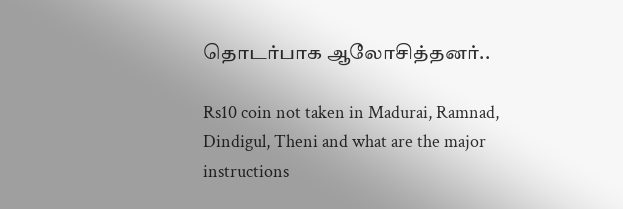தொடர்பாக ஆலோசித்தனர்..

Rs10 coin not taken in Madurai, Ramnad, Dindigul, Theni and what are the major instructions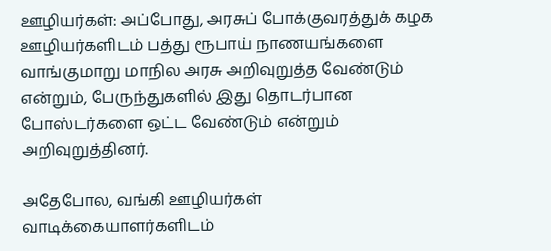ஊழியர்கள்: அப்போது, அரசுப் போக்குவரத்துக் கழக ஊழியர்களிடம் பத்து ரூபாய் நாணயங்களை வாங்குமாறு மாநில அரசு அறிவுறுத்த வேண்டும் என்றும், பேருந்துகளில் இது தொடர்பான போஸ்டர்களை ஒட்ட வேண்டும் என்றும் அறிவுறுத்தினர்.

அதேபோல, வங்கி ஊழியர்கள் வாடிக்கையாளர்களிடம்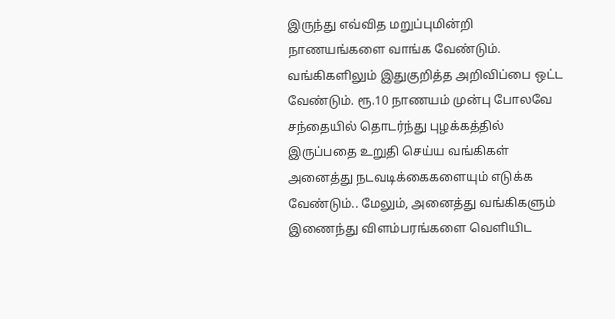இருந்து எவ்வித மறுப்புமின்றி நாணயங்களை வாங்க வேண்டும். வங்கிகளிலும் இதுகுறித்த அறிவிப்பை ஒட்ட வேண்டும். ரூ.10 நாணயம் முன்பு போலவே சந்தையில் தொடர்ந்து புழக்கத்தில் இருப்பதை உறுதி செய்ய வங்கிகள் அனைத்து நடவடிக்கைகளையும் எடுக்க வேண்டும்.. மேலும், அனைத்து வங்கிகளும் இணைந்து விளம்பரங்களை வெளியிட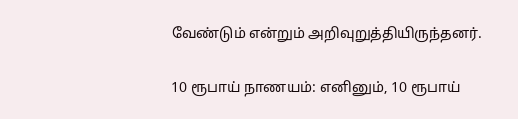வேண்டும் என்றும் அறிவுறுத்தியிருந்தனர்.

10 ரூபாய் நாணயம்: எனினும், 10 ரூபாய்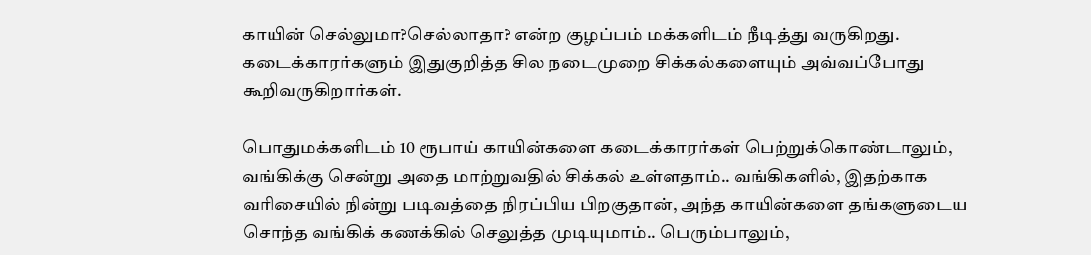காயின் செல்லுமா?செல்லாதா? என்ற குழப்பம் மக்களிடம் நீடித்து வருகிறது. கடைக்காரர்களும் இதுகுறித்த சில நடைமுறை சிக்கல்களையும் அவ்வப்போது கூறிவருகிறார்கள்.

பொதுமக்களிடம் 10 ரூபாய் காயின்களை கடைக்காரர்கள் பெற்றுக்கொண்டாலும், வங்கிக்கு சென்று அதை மாற்றுவதில் சிக்கல் உள்ளதாம்.. வங்கிகளில், இதற்காக வரிசையில் நின்று படிவத்தை நிரப்பிய பிறகுதான், அந்த காயின்களை தங்களுடைய சொந்த வங்கிக் கணக்கில் செலுத்த முடியுமாம்.. பெரும்பாலும்,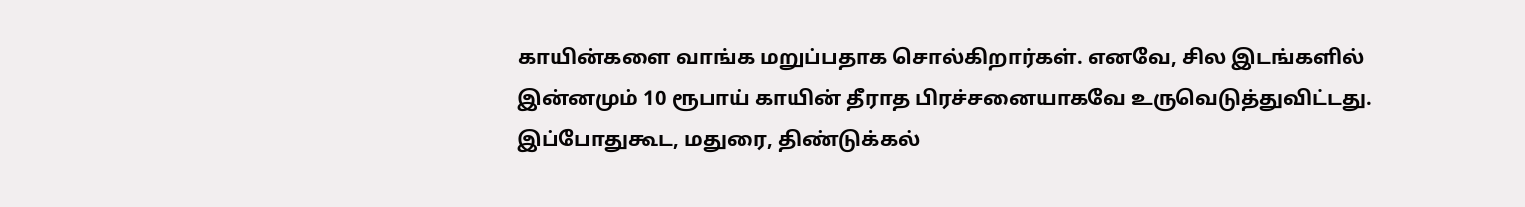காயின்களை வாங்க மறுப்பதாக சொல்கிறார்கள். எனவே, சில இடங்களில் இன்னமும் 10 ரூபாய் காயின் தீராத பிரச்சனையாகவே உருவெடுத்துவிட்டது.
இப்போதுகூட, மதுரை, திண்டுக்கல்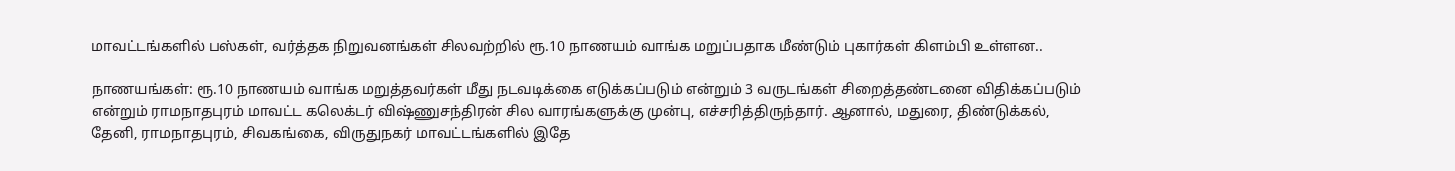மாவட்டங்களில் பஸ்கள், வர்த்தக நிறுவனங்கள் சிலவற்றில் ரூ.10 நாணயம் வாங்க மறுப்பதாக மீண்டும் புகார்கள் கிளம்பி உள்ளன..

நாணயங்கள்: ரூ.10 நாணயம் வாங்க மறுத்தவர்கள் மீது நடவடிக்கை எடுக்கப்படும் என்றும் 3 வருடங்கள் சிறைத்தண்டனை விதிக்கப்படும் என்றும் ராமநாதபுரம் மாவட்ட கலெக்டர் விஷ்ணுசந்திரன் சில வாரங்களுக்கு முன்பு, எச்சரித்திருந்தார். ஆனால், மதுரை, திண்டுக்கல், தேனி, ராமநாதபுரம், சிவகங்கை, விருதுநகர் மாவட்டங்களில் இதே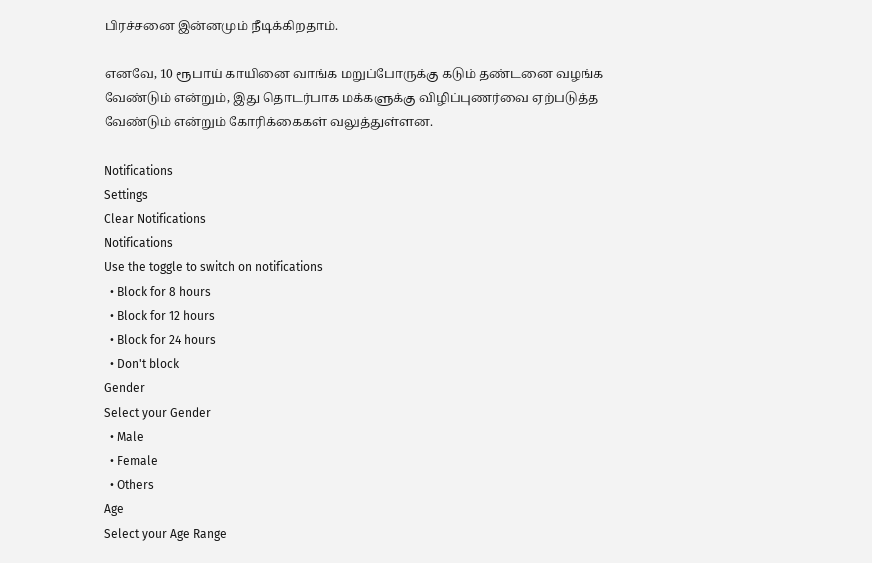பிரச்சனை இன்னமும் நீடிக்கிறதாம்.

எனவே, 10 ரூபாய் காயினை வாங்க மறுப்போருக்கு கடும் தண்டனை வழங்க வேண்டும் என்றும், இது தொடர்பாக மக்களுக்கு விழிப்புணர்வை ஏற்படுத்த வேண்டும் என்றும் கோரிக்கைகள் வலுத்துள்ளன.

Notifications
Settings
Clear Notifications
Notifications
Use the toggle to switch on notifications
  • Block for 8 hours
  • Block for 12 hours
  • Block for 24 hours
  • Don't block
Gender
Select your Gender
  • Male
  • Female
  • Others
Age
Select your Age Range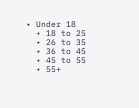• Under 18
  • 18 to 25
  • 26 to 35
  • 36 to 45
  • 45 to 55
  • 55+